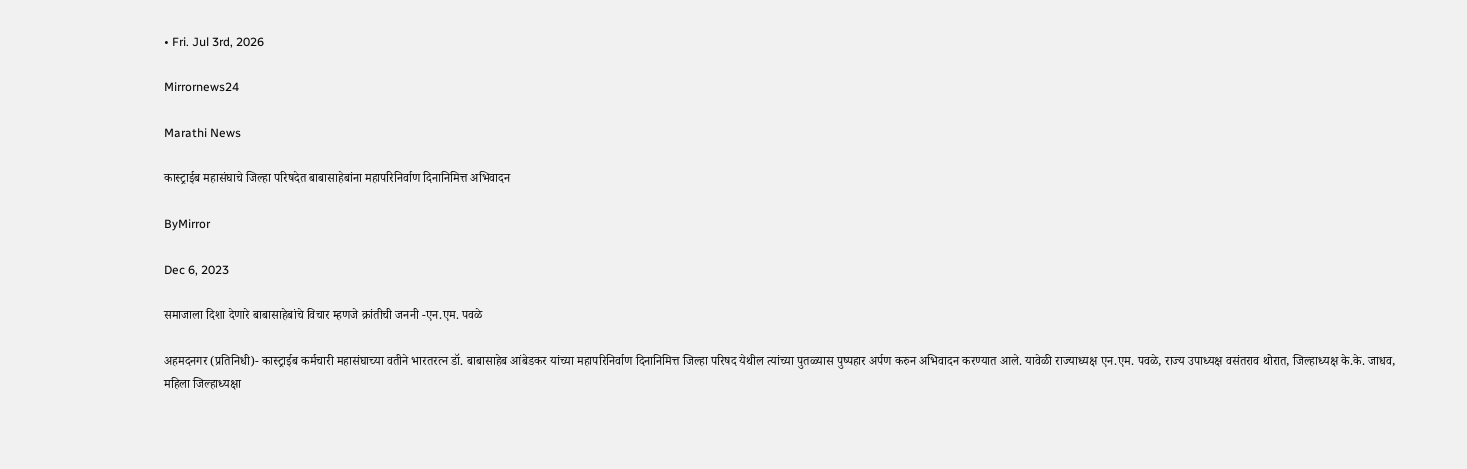• Fri. Jul 3rd, 2026

Mirrornews24

Marathi News

कास्ट्राईब महासंघाचे जिल्हा परिषदेत बाबासाहेबांना महापरिनिर्वाण दिनानिमित्त अभिवादन

ByMirror

Dec 6, 2023

समाजाला दिशा देणारे बाबासाहेबांचे विचार म्हणजे क्रांतीची जननी -एन.एम. पवळे

अहमदनगर (प्रतिनिधी)- कास्ट्राईब कर्मचारी महासंघाच्या वतीने भारतरत्न डॉ. बाबासाहेब आंबेडकर यांच्या महापरिनिर्वाण दिनानिमित्त जिल्हा परिषद येथील त्यांच्या पुतळ्यास पुष्पहार अर्पण करुन अभिवादन करण्यात आले. यावेळी राज्याध्यक्ष एन.एम. पवळे, राज्य उपाध्यक्ष वसंतराव थोरात, जिल्हाध्यक्ष के.के. जाधव, महिला जिल्हाध्यक्षा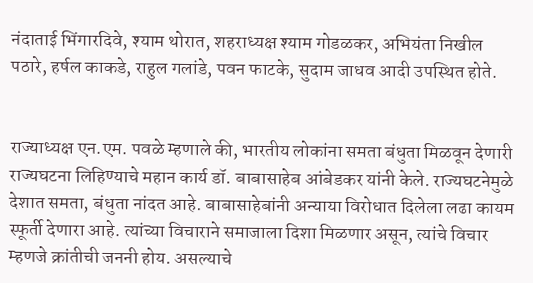नंदाताई भिंगारदिवे, श्‍याम थोरात, शहराध्यक्ष श्‍याम गोडळकर, अभियंता निखील पठारे, हर्षल काकडे, राहुल गलांडे, पवन फाटके, सुदाम जाधव आदी उपस्थित होते.


राज्याध्यक्ष एन.एम. पवळे म्हणाले की, भारतीय लोकांना समता बंधुता मिळवून देणारी राज्यघटना लिहिण्याचे महान कार्य डॉ. बाबासाहेब आंबेडकर यांनी केले. राज्यघटनेमुळे देशात समता, बंधुता नांदत आहे. बाबासाहेबांनी अन्याया विरोधात दिलेला लढा कायम स्फूर्ती देणारा आहे. त्यांच्या विचाराने समाजाला दिशा मिळणार असून, त्यांचे विचार म्हणजे क्रांतीची जननी होय. असल्याचे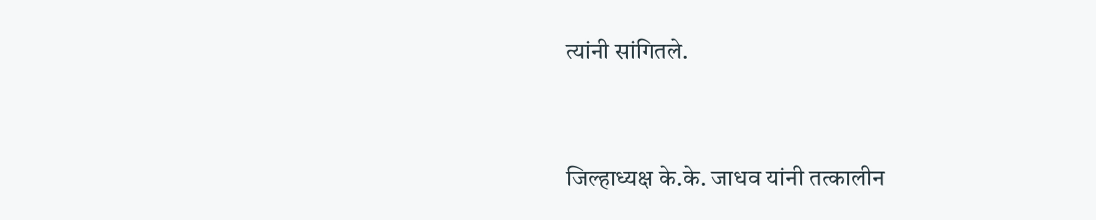त्यांनी सांगितले.


जिल्हाध्यक्ष के.के. जाधव यांनी तत्कालीन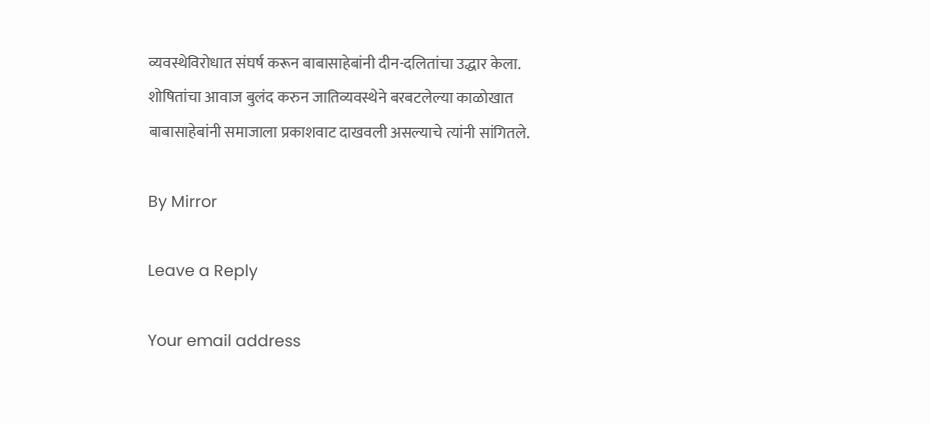व्यवस्थेविरोधात संघर्ष करून बाबासाहेबांनी दीन-दलितांचा उद्धार केला. शोषितांचा आवाज बुलंद करुन जातिव्यवस्थेने बरबटलेल्या काळोखात बाबासाहेबांनी समाजाला प्रकाशवाट दाखवली असल्याचे त्यांनी सांगितले.

By Mirror

Leave a Reply

Your email address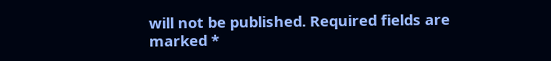will not be published. Required fields are marked *